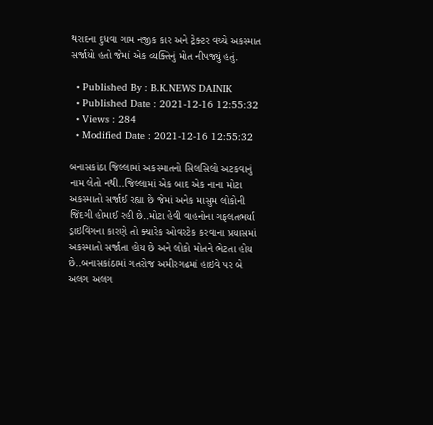થરાદના દુધવા ગામ નજીક કાર અને ટ્રેક્ટર વચ્ચે અકસ્માત સર્જાયો હતો જેમાં એક વ્યક્તિનું મોત નીપજ્યું હતું.

  • Published By : B.K.NEWS DAINIK
  • Published Date : 2021-12-16 12:55:32
  • Views : 284
  • Modified Date : 2021-12-16 12:55:32

બનાસકાંઠા જિલ્લામાં અકસ્માતનો સિલસિલો અટકવાનું નામ લેતો નથી..જિલ્લામાં એક બાદ એક નાના મોટા અકસ્માતો સર્જાઈ રહ્યા છે જેમાં અનેક માસુમ લોકોની જિંદગી હોમાઈ રહી છે..મોટા હેવી વાહનોના ગફલતભર્યા ડ્રાઇવિંગના કારણે તો ક્યારેક ઓવરટેક કરવાના પ્રયાસમાં અકસ્માતો સર્જાતા હોય છે અને લોકો મોતને ભેટતા હોય છે..બનાસકાંઠામાં ગતરોજ અમીરગઢમાં હાઇવે પર બે અલગ અલગ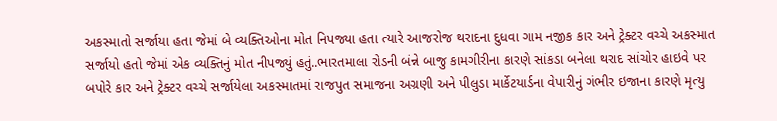અકસ્માતો સર્જાયા હતા જેમાં બે વ્યક્તિઓના મોત નિપજ્યા હતા ત્યારે આજરોજ થરાદના દુધવા ગામ નજીક કાર અને ટ્રેક્ટર વચ્ચે અકસ્માત સર્જાયો હતો જેમાં એક વ્યક્તિનું મોત નીપજ્યું હતું..ભારતમાલા રોડની બંન્ને બાજુ કામગીરીના કારણે સાંકડા બનેલા થરાદ સાંચોર હાઇવે પર બપોરે કાર અને ટ્રેક્ટર વચ્ચે સર્જાયેલા અકસ્માતમાં રાજપુત સમાજના અગ્રણી અને પીલુડા માર્કેટયાર્ડના વેપારીનું ગંભીર ઇજાના કારણે મૃત્યુ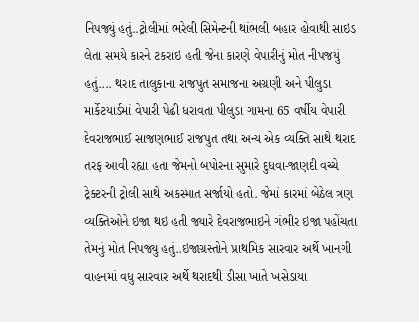નિપજ્યું હતું..ટ્રોલીમાં ભરેલી સિમેન્ટની થાંભલી બહાર હોવાથી સાઇડ લેતા સમયે કારને ટકરાઇ હતી જેના કારણે વેપારીનું મોત નીપજયું હતું.... થરાદ તાલુકાના રાજપુત સમાજના અગ્રણી અને પીલુડા માર્કેટયાર્ડમાં વેપારી પેઢી ધરાવતા પીલુડા ગામના 65 વર્ષીય વેપારી દેવરાજભાઈ સાજણભાઈ રાજપુત તથા અન્ય એક વ્યક્તિ સાથે થરાદ તરફ આવી રહ્યા હતા જેમનો બપોરના સુમારે દુધવા-જાણદી વચ્ચે ટ્રેક્ટરની ટ્રોલી સાથે અકસ્માત સર્જાયો હતો. જેમાં કારમાં બેઠેલ ત્રણ વ્યક્તિઓને ઇજા થઇ હતી જ્યારે દેવરાજભાઇને ગંભીર ઇજા પહોંચતા તેમનું મોત નિપજ્યુ હતું..ઇજાગ્રસ્તોને પ્રાથમિક સારવાર અર્થે ખાનગી વાહનમાં વધુ સારવાર અર્થે થરાદથી ડીસા ખાતે ખસેડાયા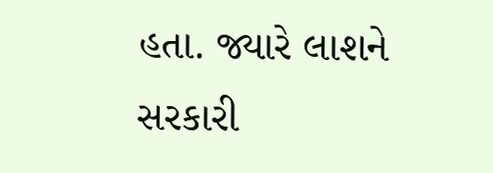હતા. જ્યારે લાશને સરકારી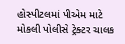હોસ્પીટલમાં પીએમ માટે મોકલી પોલીસે ટ્રેક્ટર ચાલક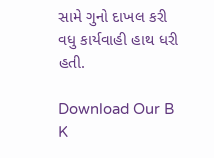સામે ગુનો દાખલ કરી વધુ કાર્યવાહી હાથ ધરી હતી.

Download Our B K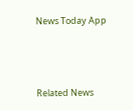News Today App



Related News